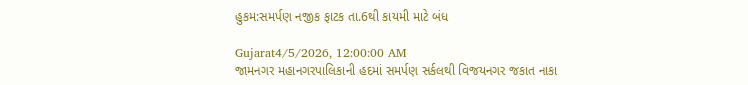હુકમ:સમર્પણ નજીક ફાટક તા.6થી કાયમી માટે બંધ

Gujarat4/5/2026, 12:00:00 AM
જામનગર મહાનગરપાલિકાની હદમાં સમર્પણ સર્કલથી વિજયનગર જકાત નાકા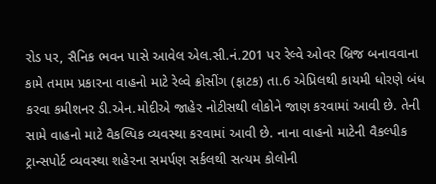રોડ પર, સૈનિક ભવન પાસે આવેલ એલ.સી.નં.201 પર રેલ્વે ઓવર બ્રિજ બનાવવાના કામે તમામ પ્રકારના વાહનો માટે રેલ્વે ક્રોસીંગ (ફાટક) તા.6 એપ્રિલથી કાયમી ધોરણે બંધ કરવા કમીશનર ડી.એન.મોદીએ જાહેર નોટીસથી લોકોને જાણ કરવામાં આવી છે. તેની સામે વાહનો માટે વૈકલ્પિક વ્યવસ્થા કરવામાં આવી છે. નાના વાહનો માટેની વૈકલ્પીક ટ્રાન્સપોર્ટ વ્યવસ્થા શહેરના સમર્પણ સર્કલથી સત્યમ કોલોની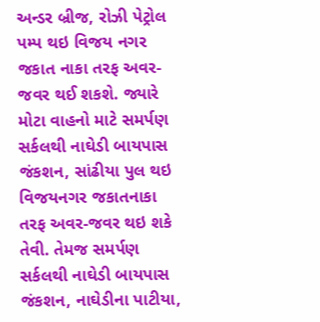અન્ડર બ્રીજ, રોઝી પેટ્રોલ પમ્પ થઇ વિજય નગર જકાત નાકા તરફ અવર-જવર થઈ શકશે. જ્યારે મોટા વાહનો માટે સમર્પણ સર્કલથી નાઘેડી બાયપાસ જંકશન, સાંઢીયા પુલ થઇ વિજયનગર જકાતનાકા તરફ અવર-જવર થઇ શકે તેવી. તેમજ સમર્પણ સર્કલથી નાઘેડી બાયપાસ જંકશન, નાઘેડીના પાટીયા,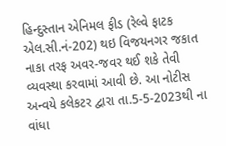હિન્દુસ્તાન એનિમલ ફીડ (રેલ્વે ફાટક એલ.સી.નં-202) થઇ વિજયનગર જકાત નાકા તરફ અવર-જવર થઈ શકે તેવી વ્યવસ્થા કરવામાં આવી છે. આ નોટીસ અન્વયે કલેકટર દ્વારા તા.5-5-2023થી ના વાંધા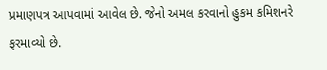પ્રમાણપત્ર આપવામાં આવેલ છે. જેનો અમલ કરવાનો હુકમ કમિશનરે ફરમાવ્યો છે.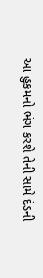આ હુકમનો ભંગ કરશે તેની સામે દંડની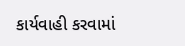કાર્યવાહી કરવામાં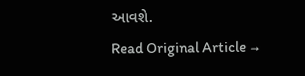આવશે.
Read Original Article →